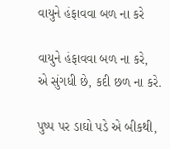વાયુને હંફાવવા બળ ના કરે

વાયુને હંફાવવા બળ ના કરે,
એ સુંગધી છે, કદી છળ ના કરે.

પુષ્પ પર ડાઘો પડે એ બીકથી,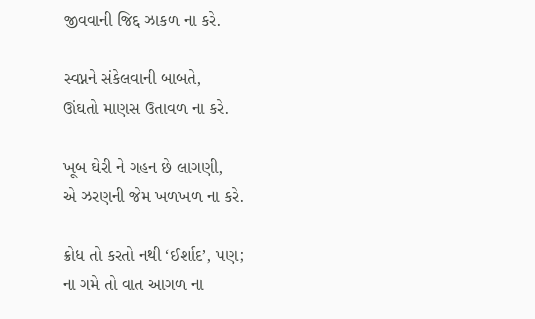જીવવાની જિદ્દ ઝાકળ ના કરે.

સ્વપ્નને સંકેલવાની બાબતે,
ઊંઘતો માણસ ઉતાવળ ના કરે.

ખૂબ ઘેરી ને ગહન છે લાગણી,
એ ઝરણની જેમ ખળખળ ના કરે.

ક્રોધ તો કરતો નથી ‘ઈર્શાદ’, પણ;
ના ગમે તો વાત આગળ ના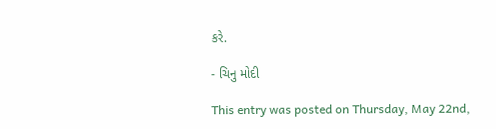કરે.

- ચિનુ મોદી

This entry was posted on Thursday, May 22nd,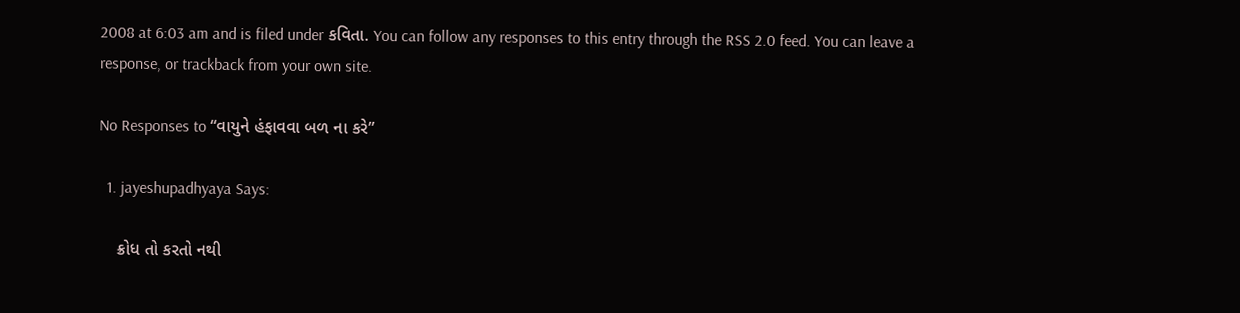2008 at 6:03 am and is filed under કવિતા. You can follow any responses to this entry through the RSS 2.0 feed. You can leave a response, or trackback from your own site.

No Responses to “વાયુને હંફાવવા બળ ના કરે”

  1. jayeshupadhyaya Says:

    ક્રોધ તો કરતો નથી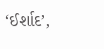‘ઈર્શાદ’,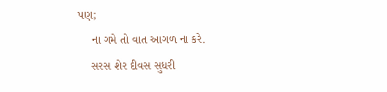પણ;
    ના ગમે તો વાત આગળ ના કરે.
    સરસ શેર દીવસ સુધરી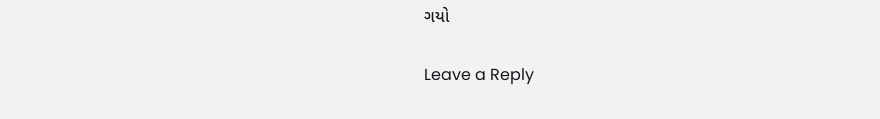ગયો

Leave a Reply